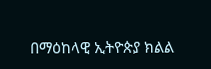በማዕከላዊ ኢትዮጵያ ክልል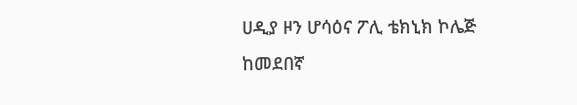ሀዲያ ዞን ሆሳዕና ፖሊ ቴክኒክ ኮሌጅ ከመደበኛ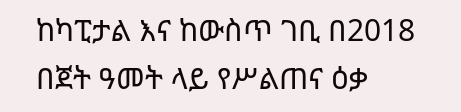ከካፒታል እና ከውስጥ ገቢ በ2018 በጀት ዓመት ላይ የሥልጠና ዕቃ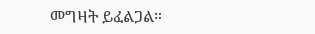መግዛት ይፈልጋል።